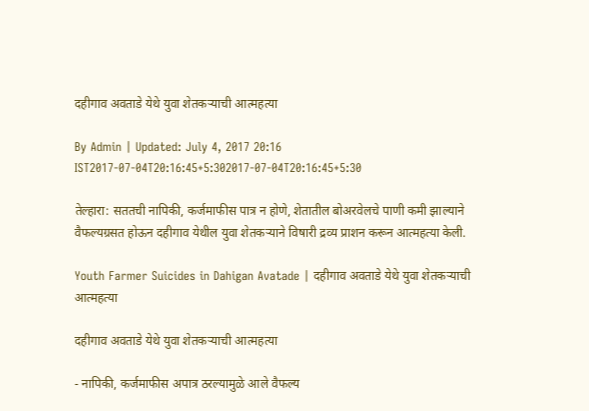दहीगाव अवताडे येथे युवा शेतकऱ्याची आत्महत्या

By Admin | Updated: July 4, 2017 20:16 IST2017-07-04T20:16:45+5:302017-07-04T20:16:45+5:30

तेल्हारा: सततची नापिकी, कर्जमाफीस पात्र न होणे, शेतातील बोअरवेलचे पाणी कमी झाल्याने वैफल्यग्रसत होऊन दहीगाव येथील युवा शेतकऱ्याने विषारी द्रव्य प्राशन करून आत्महत्या केली.

Youth Farmer Suicides in Dahigan Avatade | दहीगाव अवताडे येथे युवा शेतकऱ्याची आत्महत्या

दहीगाव अवताडे येथे युवा शेतकऱ्याची आत्महत्या

- नापिकी, कर्जमाफीस अपात्र ठरल्यामुळे आले वैफल्य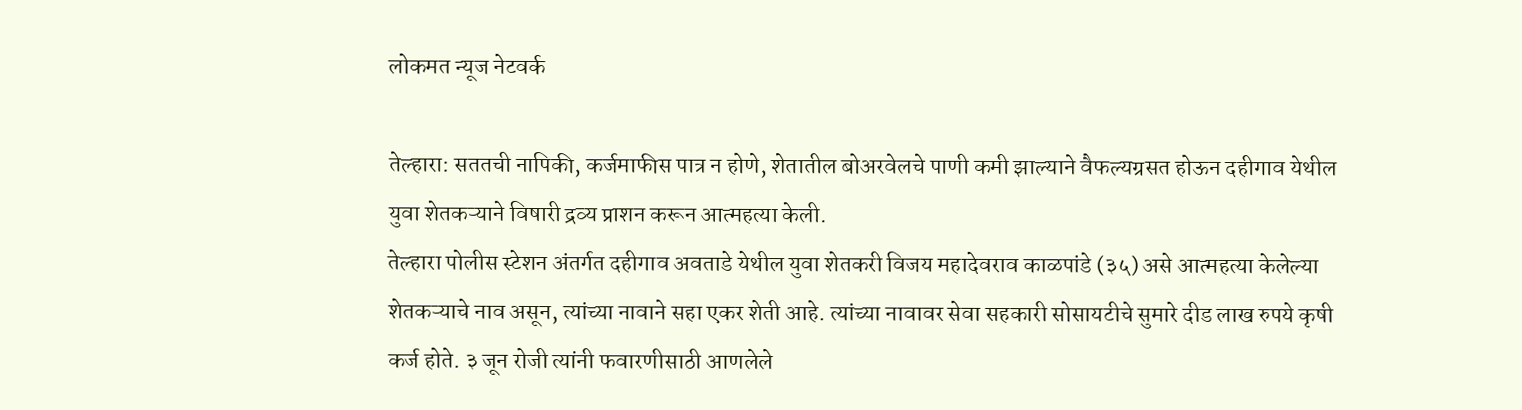लोकमत न्यूज नेटवर्क

तेल्हारा: सततची नापिकी, कर्जमाफीस पात्र न होणे, शेतातील बोअरवेलचे पाणी कमी झाल्याने वैफल्यग्रसत होऊन दहीगाव येथील युवा शेतकऱ्याने विषारी द्रव्य प्राशन करून आत्महत्या केली.
तेल्हारा पोलीस स्टेशन अंतर्गत दहीगाव अवताडे येथील युवा शेतकरी विजय महादेवराव काळपांडे (३५) असे आत्महत्या केलेल्या शेतकऱ्याचे नाव असून, त्यांच्या नावाने सहा एकर शेती आहे. त्यांच्या नावावर सेवा सहकारी सोसायटीचे सुमारे दीड लाख रुपये कृषी कर्ज होते. ३ जून रोजी त्यांनी फवारणीसाठी आणलेले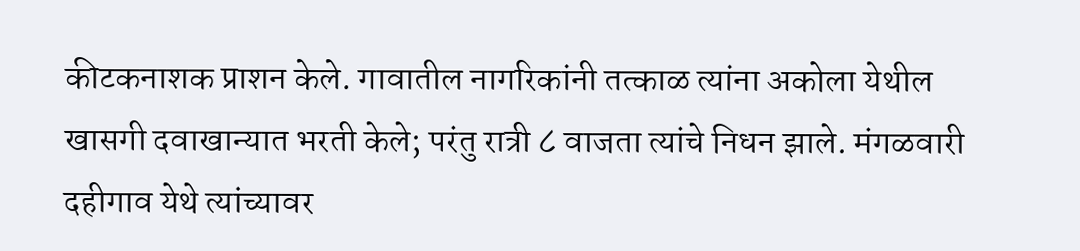कीटकनाशक प्राशन केले. गावातील नागरिकांनी तत्काळ त्यांना अकोला येथील खासगी दवाखान्यात भरती केले; परंतु रात्री ८ वाजता त्यांचे निधन झाले. मंगळवारी दहीगाव येथे त्यांच्यावर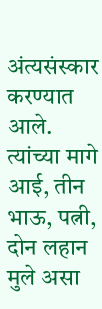अंत्यसंस्कार करण्यात आले. त्यांच्या मागे आई, तीन भाऊ, पत्नी, दोन लहान मुले असा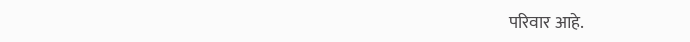परिवार आहे.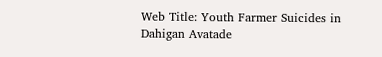Web Title: Youth Farmer Suicides in Dahigan Avatade